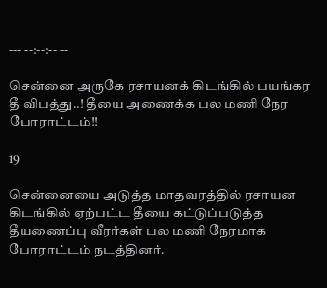--- --:--:-- --

சென்னை அருகே ரசாயனக் கிடங்கில் பயங்கர தீ விபத்து..! தீயை அணைக்க பல மணி நேர போராட்டம்!!

19

சென்னையை அடுத்த மாதவரத்தில் ரசாயன கிடங்கில் ஏற்பட்ட தீயை கட்டுப்படுத்த தீயணைப்பு வீரர்கள் பல மணி நேரமாக போராட்டம் நடத்தினர்.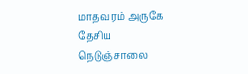மாதவரம் அருகே தேசிய நெடுஞ்சாலை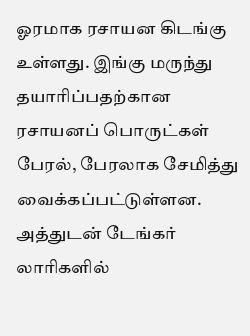ஓரமாக ரசாயன கிடங்கு உள்ளது. இங்கு மருந்து தயாரிப்பதற்கான ரசாயனப் பொருட்கள் பேரல், பேரலாக சேமித்து வைக்கப்பட்டுள்ளன. அத்துடன் டேங்கர் லாரிகளில்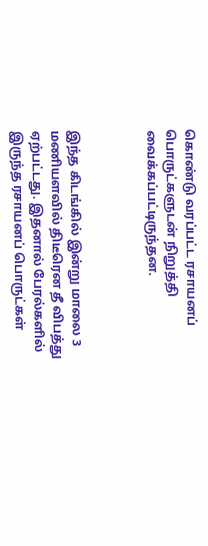கொண்டு வரப்பட்ட ரசாயனப் பொருட்களுடன் நிறுத்தி வைக்கப்பட்டிருந்தன.



இந்த கிடங்கில் இன்று மாலை 3 மணியளவில் திடீரென தீ விபத்து ஏற்பட்டது. இதனால் பேரல்களில் இருந்த ரசாயனப் பொருட்கள்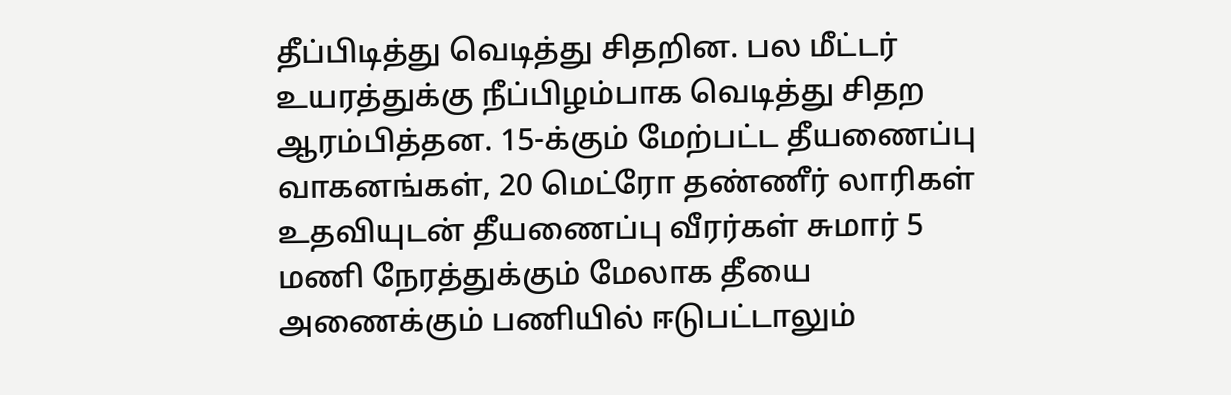தீப்பிடித்து வெடித்து சிதறின. பல மீட்டர் உயரத்துக்கு நீப்பிழம்பாக வெடித்து சிதற ஆரம்பித்தன. 15-க்கும் மேற்பட்ட தீயணைப்பு வாகனங்கள், 20 மெட்ரோ தண்ணீர் லாரிகள் உதவியுடன் தீயணைப்பு வீரர்கள் சுமார் 5 மணி நேரத்துக்கும் மேலாக தீயை அணைக்கும் பணியில் ஈடுபட்டாலும்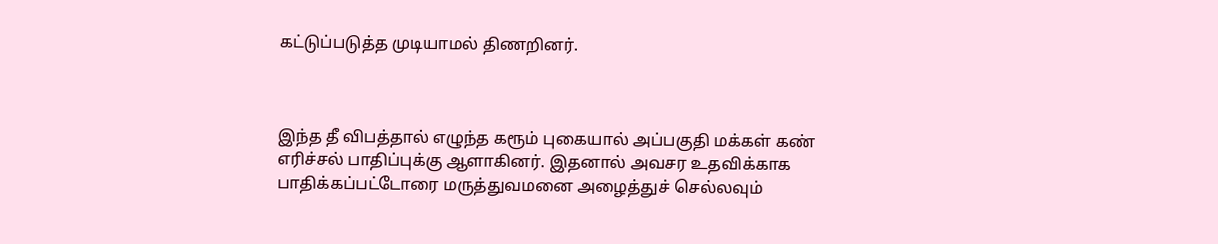கட்டுப்படுத்த முடியாமல் திணறினர்.



இந்த தீ விபத்தால் எழுந்த கரூம் புகையால் அப்பகுதி மக்கள் கண் எரிச்சல் பாதிப்புக்கு ஆளாகினர். இதனால் அவசர உதவிக்காக பாதிக்கப்பட்டோரை மருத்துவமனை அழைத்துச் செல்லவும்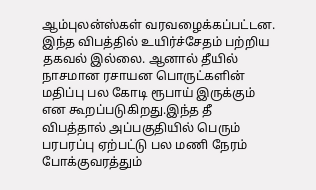ஆம்புலன்ஸ்கள் வரவழைக்கப்பட்டன. இந்த விபத்தில் உயிர்ச்சேதம் பற்றிய தகவல் இல்லை. ஆனால் தீயில் நாசமான ரசாயன பொருட்களின் மதிப்பு பல கோடி ரூபாய் இருக்கும் என கூறப்படுகிறது.இந்த தீ விபத்தால் அப்பகுதியில் பெரும் பரபரப்பு ஏற்பட்டு பல மணி நேரம் போக்குவரத்தும்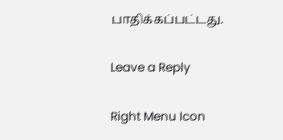பாதிக்கப்பட்டது.

Leave a Reply

Right Menu Icon